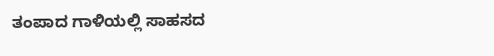ತಂಪಾದ ಗಾಳಿಯಲ್ಲಿ ಸಾಹಸದ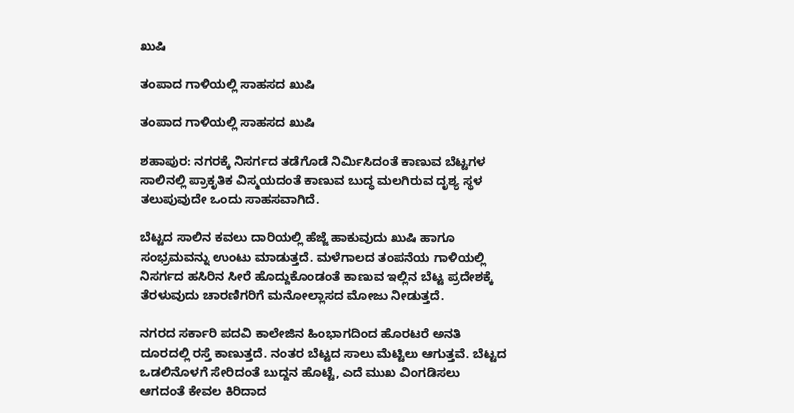ಖುಷಿ

ತಂಪಾದ ಗಾಳಿಯಲ್ಲಿ ಸಾಹಸದ ಖುಷಿ

ತಂಪಾದ ಗಾಳಿಯಲ್ಲಿ ಸಾಹಸದ ಖುಷಿ

ಶಹಾಪುರ: ನಗರಕ್ಕೆ ನಿಸರ್ಗದ ತಡೆಗೊಡೆ ನಿರ್ಮಿಸಿದಂತೆ ಕಾಣುವ ಬೆಟ್ಟಗಳ ಸಾಲಿನಲ್ಲಿ ಪ್ರಾಕೃತಿಕ ವಿಸ್ಮಯದಂತೆ ಕಾಣುವ ಬುದ್ಧ ಮಲಗಿರುವ ದೃಶ್ಯ ಸ್ಥಳ ತಲುಪುವುದೇ ಒಂದು ಸಾಹಸವಾಗಿದೆ.

ಬೆಟ್ಟದ ಸಾಲಿನ ಕವಲು ದಾರಿಯಲ್ಲಿ ಹೆಜ್ಜೆ ಹಾಕುವುದು ಖುಷಿ ಹಾಗೂ ಸಂಭ್ರಮವನ್ನು ಉಂಟು ಮಾಡುತ್ತದೆ. ಮಳೆಗಾಲದ ತಂಪನೆಯ ಗಾಳಿಯಲ್ಲಿ ನಿಸರ್ಗದ ಹಸಿರಿನ ಸೀರೆ ಹೊದ್ದುಕೊಂಡಂತೆ ಕಾಣುವ ಇಲ್ಲಿನ ಬೆಟ್ಟ ಪ್ರದೇಶಕ್ಕೆ ತೆರಳುವುದು ಚಾರಣಿಗರಿಗೆ ಮನೋಲ್ಲಾಸದ ಮೋಜು ನೀಡುತ್ತದೆ.

ನಗರದ ಸರ್ಕಾರಿ ಪದವಿ ಕಾಲೇಜಿನ ಹಿಂಭಾಗದಿಂದ ಹೊರಟರೆ ಅನತಿ ದೂರದಲ್ಲಿ ರಸ್ತೆ ಕಾಣುತ್ತದೆ. ನಂತರ ಬೆಟ್ಟದ ಸಾಲು ಮೆಟ್ಟಿಲು ಆಗುತ್ತವೆ. ಬೆಟ್ಟದ ಒಡಲಿನೊಳಗೆ ಸೇರಿದಂತೆ ಬುದ್ದನ ಹೊಟ್ಟೆ, ಎದೆ ಮುಖ ವಿಂಗಡಿಸಲು ಆಗದಂತೆ ಕೇವಲ ಕಿರಿದಾದ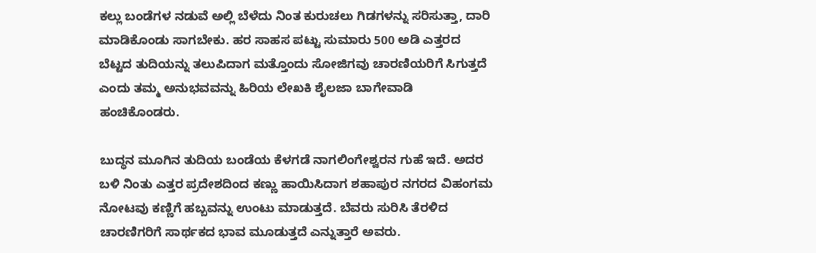ಕಲ್ಲು ಬಂಡೆಗಳ ನಡುವೆ ಅಲ್ಲಿ ಬೆಳೆದು ನಿಂತ ಕುರುಚಲು ಗಿಡಗಳನ್ನು ಸರಿಸುತ್ತಾ, ದಾರಿ ಮಾಡಿಕೊಂಡು ಸಾಗಬೇಕು. ಹರ ಸಾಹಸ ಪಟ್ಟು ಸುಮಾರು 500 ಅಡಿ ಎತ್ತರದ ಬೆಟ್ಟದ ತುದಿಯನ್ನು ತಲುಪಿದಾಗ ಮತ್ತೊಂದು ಸೋಜಿಗವು ಚಾರಣಿಯರಿಗೆ ಸಿಗುತ್ತದೆ ಎಂದು ತಮ್ಮ ಅನುಭವವನ್ನು ಹಿರಿಯ ಲೇಖಕಿ ಶೈಲಜಾ ಬಾಗೇವಾಡಿ ಹಂಚಿಕೊಂಡರು.

ಬುದ್ಧನ ಮೂಗಿನ ತುದಿಯ ಬಂಡೆಯ ಕೆಳಗಡೆ ನಾಗಲಿಂಗೇಶ್ವರನ ಗುಹೆ ಇದೆ. ಅದರ ಬಳಿ ನಿಂತು ಎತ್ತರ ಪ್ರದೇಶದಿಂದ ಕಣ್ಣು ಹಾಯಿಸಿದಾಗ ಶಹಾಪುರ ನಗರದ ವಿಹಂಗಮ ನೋಟವು ಕಣ್ಣಿಗೆ ಹಬ್ಬವನ್ನು ಉಂಟು ಮಾಡುತ್ತದೆ. ಬೆವರು ಸುರಿಸಿ ತೆರಳಿದ ಚಾರಣಿಗರಿಗೆ ಸಾರ್ಥಕದ ಭಾವ ಮೂಡುತ್ತದೆ ಎನ್ನುತ್ತಾರೆ ಅವರು.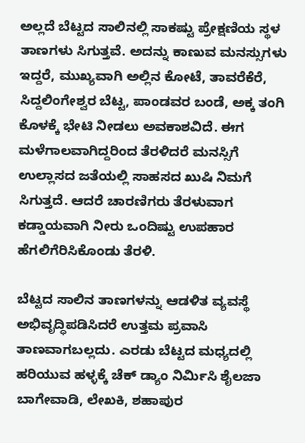ಅಲ್ಲದೆ ಬೆಟ್ಟದ ಸಾಲಿನಲ್ಲಿ ಸಾಕಷ್ಟು ಪ್ರೇಕ್ಷಣಿಯ ಸ್ಥಳ ತಾಣಗಳು ಸಿಗುತ್ತವೆ. ಅದನ್ನು ಕಾಣುವ ಮನಸ್ಸುಗಳು ಇದ್ದರೆ, ಮುಖ್ಯವಾಗಿ ಅಲ್ಲಿನ ಕೋಟೆ, ತಾವರೆಕೆರೆ, ಸಿದ್ದಲಿಂಗೇಶ್ವರ ಬೆಟ್ಟ, ಪಾಂಡವರ ಬಂಡೆ, ಅಕ್ಕ ತಂಗಿ ಕೊಳಕ್ಕೆ ಭೇಟಿ ನೀಡಲು ಅವಕಾಶವಿದೆ. ಈಗ ಮಳೆಗಾಲವಾಗಿದ್ದರಿಂದ ತೆರಳಿದರೆ ಮನಸ್ಸಿಗೆ ಉಲ್ಲಾಸದ ಜತೆಯಲ್ಲಿ ಸಾಹಸದ ಖುಷಿ ನಿಮಗೆ ಸಿಗುತ್ತದೆ. ಆದರೆ ಚಾರಣಿಗರು ತೆರಳುವಾಗ ಕಡ್ಡಾಯವಾಗಿ ನೀರು ಒಂದಿಷ್ಟು ಉಪಹಾರ ಹೆಗಲಿಗೆರಿಸಿಕೊಂಡು ತೆರಳಿ.

ಬೆಟ್ಟದ ಸಾಲಿನ ತಾಣಗಳನ್ನು ಆಡಳಿತ ವ್ಯವಸ್ಥೆ ಅಭಿವೃದ್ಧಿಪಡಿಸಿದರೆ ಉತ್ತಮ ಪ್ರವಾಸಿ ತಾಣವಾಗಬಲ್ಲದು. ಎರಡು ಬೆಟ್ಟದ ಮಧ್ಯದಲ್ಲಿ ಹರಿಯುವ ಹಳ್ಳಕ್ಕೆ ಚೆಕ್ ಡ್ಯಾಂ ನಿರ್ಮಿಸಿ ಶೈಲಜಾ ಬಾಗೇವಾಡಿ, ಲೇಖಕಿ, ಶಹಾಪುರ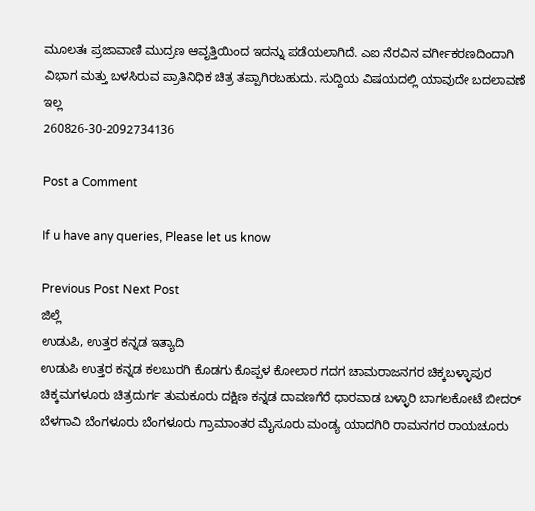ಮೂಲತಃ ಪ್ರಜಾವಾಣಿ ಮುದ್ರಣ ಆವೃತ್ತಿಯಿಂದ ಇದನ್ನು ಪಡೆಯಲಾಗಿದೆ. ಎಐ ನೆರವಿನ ವರ್ಗೀಕರಣದಿಂದಾಗಿ ವಿಭಾಗ ಮತ್ತು ಬಳಸಿರುವ ಪ್ರಾತಿನಿಧಿಕ ಚಿತ್ರ ತಪ್ಪಾಗಿರಬಹುದು. ಸುದ್ದಿಯ ವಿಷಯದಲ್ಲಿ ಯಾವುದೇ ಬದಲಾವಣೆ ಇಲ್ಲ
260826-30-2092734136

Post a Comment

If u have any queries, Please let us know

Previous Post Next Post
ಜಿಲ್ಲೆ
ಉಡುಪಿ, ಉತ್ತರ ಕನ್ನಡ ಇತ್ಯಾದಿ
ಉಡುಪಿ ಉತ್ತರ ಕನ್ನಡ ಕಲಬುರಗಿ ಕೊಡಗು ಕೊಪ್ಪಳ ಕೋಲಾರ ಗದಗ ಚಾಮರಾಜನಗರ ಚಿಕ್ಕಬಳ್ಳಾಪುರ
ಚಿಕ್ಕಮಗಳೂರು ಚಿತ್ರದುರ್ಗ ತುಮಕೂರು ದಕ್ಷಿಣ ಕನ್ನಡ ದಾವಣಗೆರೆ ಧಾರವಾಡ ಬಳ್ಳಾರಿ ಬಾಗಲಕೋಟೆ ಬೀದರ್
ಬೆಳಗಾವಿ ಬೆಂಗಳೂರು ಬೆಂಗಳೂರು ಗ್ರಾಮಾಂತರ ಮೈಸೂರು ಮಂಡ್ಯ ಯಾದಗಿರಿ ರಾಮನಗರ ರಾಯಚೂರು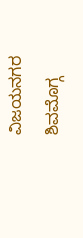ವಿಜಯನಗರ
ಶಿವಮೊಗ್ಗ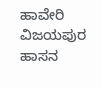ಹಾವೇರಿ ವಿಜಯಪುರ ಹಾಸನ